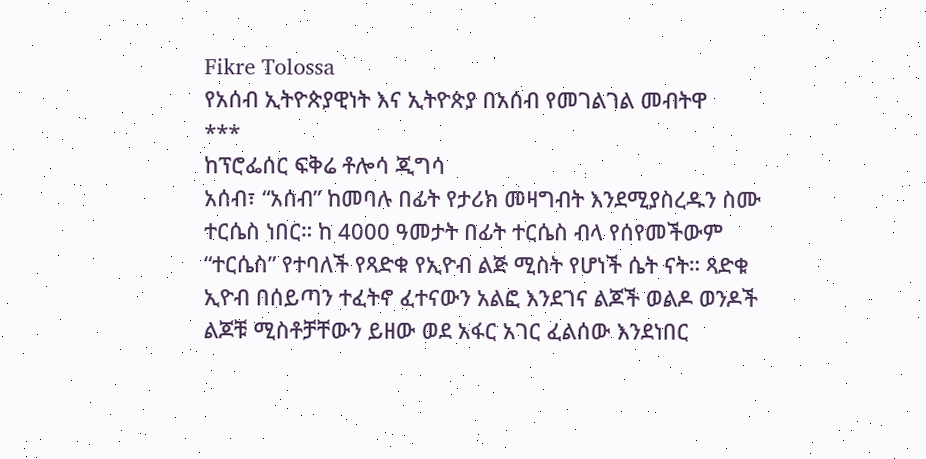Fikre Tolossa
የአሰብ ኢትዮጵያዊነት እና ኢትዮጵያ በአሰብ የመገልገል መብትዋ
***
ከፕሮፌሰር ፍቅሬ ቶሎሳ ጂግሳ
አሰብ፣ “አሰብ” ከመባሉ በፊት የታሪክ መዛግብት እንደሚያስረዱን ስሙ ተርሴስ ነበር። ከ 4000 ዓመታት በፊት ተርሴስ ብላ የሰየመችውም “ተርሴስ” የተባለች የጻድቁ የኢዮብ ልጅ ሚስት የሆነች ሴት ናት። ጻድቁ ኢዮብ በሰይጣን ተፈትኖ ፈተናውን አልፎ እንደገና ልጆች ወልዶ ወንዶች ልጆቹ ሚስቶቻቸውን ይዘው ወደ አፋር አገር ፈልሰው እንደነበር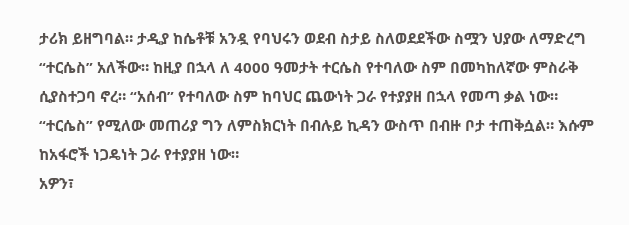ታሪክ ይዘግባል። ታዲያ ከሴቶቹ አንዷ የባህሩን ወደብ ስታይ ስለወደደችው ስሟን ህያው ለማድረግ “ተርሴስ” አለችው። ከዚያ በኋላ ለ 4000 ዓመታት ተርሴስ የተባለው ስም በመካከለኛው ምስራቅ ሲያስተጋባ ኖረ። “አሰብ” የተባለው ስም ከባህር ጨውነት ጋራ የተያያዘ በኋላ የመጣ ቃል ነው።
“ተርሴስ” የሚለው መጠሪያ ግን ለምስክርነት በብሉይ ኪዳን ውስጥ በብዙ ቦታ ተጠቅሷል። እሱም ከአፋሮች ነጋዴነት ጋራ የተያያዘ ነው።
አዎን፣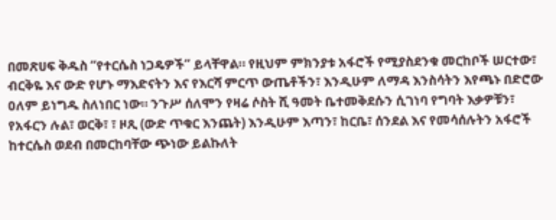በመጽሀፍ ቅዱስ “የተርሴስ ነጋዴዎች” ይላቸዋል። የዚህም ምክንያቱ አፋሮች የሚያስደንቁ መርከቦች ሠርተው፣ ብርቅዬ እና ውድ የሆኑ ማእድናትን እና የእርሻ ምርጥ ውጤቶችን፣ እንዲሁም ለማዳ እንስሳትን እየጫኑ በድሮው ዐለም ይነግዱ ስለነበር ነው። ንጉሥ ሰለሞን የዛሬ ሶስት ሺ ዓመት ቤተመቅደሱን ሲገነባ የግባት እቃዎቹን፣ የአፋርን ሉል፣ ወርቅ፣ ፣ ዞጺ (ውድ ጥቁር እንጨት) እንዲሁም እጣን፣ ከርቤ፣ ሰንደል እና የመሳሰሉትን አፋሮች ከተርሴስ ወደብ በመርከባቸው ጭነው ይልኩለት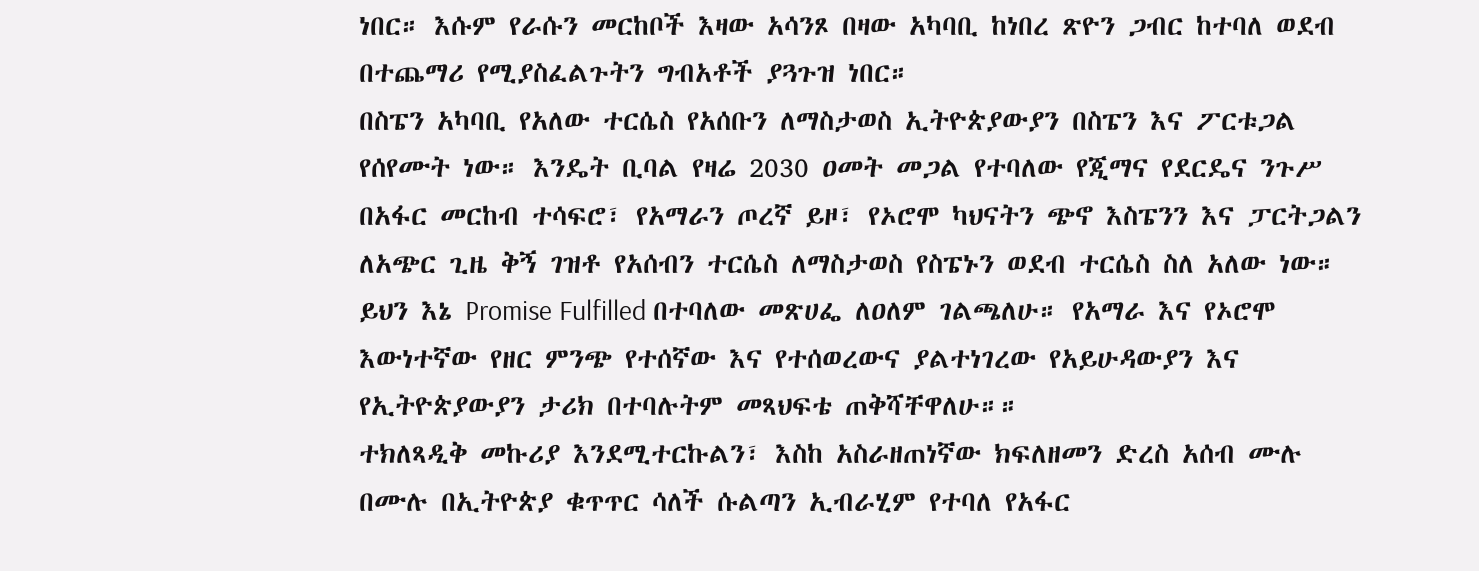ነበር። እሱም የራሱን መርከቦች እዛው አሳንጾ በዛው አካባቢ ከነበረ ጽዮን ጋብር ከተባለ ወደብ በተጨማሪ የሚያስፈልጉትን ግብአቶች ያጓጉዝ ነበር።
በስፔን አካባቢ የአለው ተርሴስ የአሰቡን ለማስታወስ ኢትዮጵያውያን በስፔን እና ፖርቱጋል የሰየሙት ነው። እንዴት ቢባል የዛሬ 2030 ዐመት መጋል የተባለው የጂማና የደርዴና ንጉሥ በአፋር መርከብ ተሳፍሮ፣ የአማራን ጦረኛ ይዞ፣ የኦሮሞ ካህናትን ጭኖ እስፔንን እና ፓርትጋልን ለአጭር ጊዜ ቅኝ ገዝቶ የአሰብን ተርሴስ ለማስታወስ የስፔኑን ወደብ ተርሴስ ስለ አለው ነው። ይህን እኔ Promise Fulfilled በተባለው መጽሀፌ ለዐለም ገልጫለሁ። የአማራ እና የኦሮሞ እውነተኛው የዘር ምንጭ የተሰኛው እና የተሰወረውና ያልተነገረው የአይሁዳውያን እና የኢትዮጵያውያን ታሪክ በተባሉትም መጻህፍቴ ጠቅሻቸዋለሁ።።
ተክለጻዲቅ መኩሪያ እንደሚተርኩልን፣ እስከ አስራዘጠነኛው ክፍለዘመን ድረስ አሰብ ሙሉ በሙሉ በኢትዮጵያ ቁጥጥር ሳለች ሱልጣን ኢብራሂም የተባለ የአፋር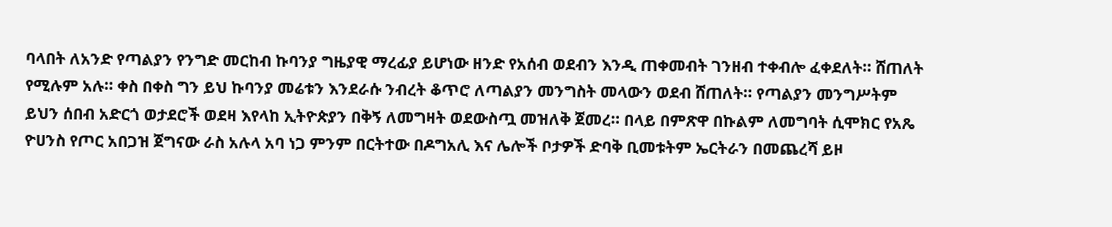ባላበት ለአንድ የጣልያን የንግድ መርከብ ኩባንያ ግዜያዊ ማረፊያ ይሆነው ዘንድ የአሰብ ወደብን እንዲ ጠቀመብት ገንዘብ ተቀብሎ ፈቀደለት። ሸጠለት የሚሉም አሉ። ቀስ በቀስ ግን ይህ ኩባንያ መሬቱን እንደራሱ ንብረት ቆጥሮ ለጣልያን መንግስት መላውን ወደብ ሸጠለት። የጣልያን መንግሥትም ይህን ሰበብ አድርጎ ወታደሮች ወደዛ እየላከ ኢትዮጵያን በቅኝ ለመግዛት ወደውስጧ መዝለቅ ጀመረ። በላይ በምጽዋ በኩልም ለመግባት ሲሞክር የአጼ ዮሀንስ የጦር አበጋዝ ጀግናው ራስ አሉላ አባ ነጋ ምንም በርትተው በዶግአሊ እና ሌሎች ቦታዎች ድባቅ ቢመቱትም ኤርትራን በመጨረሻ ይዞ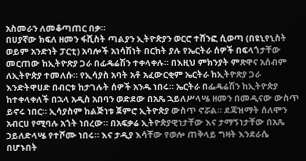አስመራን ለመቆጣጠር በቃ።
በሀያኛው ክፍለ ዘመን ፋሺስት ጣልያን ኢትዮጵያን ወርሮ ተሸንፎ ሲወጣ (በዩኒየኒስት ወይም አንድነት ፓርቲ) አባሎች አነሳሽነት በርከት ያሉ የኤርትራ ሰዎች በፍላጎታቸው መርጠው ከኢትዮጽያ ጋራ በፊዴሬሽን ተቀላቀሉ። በእዚህ ምክንያት ምጽዋና አሰብም ለኢትዮጵያ ተመለሱ። የኢሳያስ አባት አቶ አፈውርቂም ኤርትራ ከኢትዮጽያ ጋራ እንድትዋሀድ በብርቱ ከታገሉት ሰዎች አንዱ ነበሩ። ኤርትራ በፌዴሬሽን ከኢትዮጵያ ከተቀላቀለች በኋላ አዲስ አበባን ወድደው በአጼ ኋይለሥላሤ ዘመን በመዲናው ውስጥ ይኖሩ ነበር። ኢሳያስም ከልጅነቱ ጀምሮ ኢትዮጵያ ውስጥ ኖሯል። ደጃዝማት ሰለሞን አብርሀ የሚባሉ አጎት ነበረው። በአፍቃሬ ኢትዮጵያዊነታቸው እና ታማኝነታቸው በአጼ ኃይለድላሤ የተሾሙ ነበሩ። እና ታዲያ እሳቸው የወሎ ጠቅላይ ግዛት እንደራሴ በሆኑበት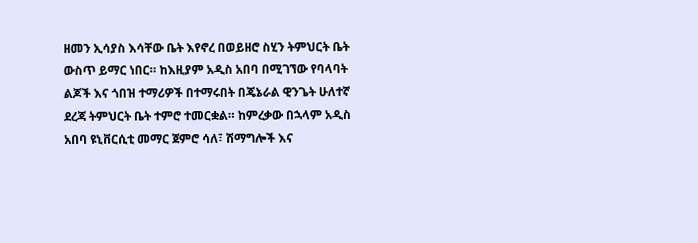ዘመን ኢሳያስ እሳቸው ቤት እየኖረ በወይዘሮ ስሂን ትምህርት ቤት ውስጥ ይማር ነበር። ከእዚያም አዲስ አበባ በሚገኘው የባላባት ልጆች እና ጎበዝ ተማሪዎች በተማሩበት በጄኔራል ዊንጌት ሁለተኛ ደረጃ ትምህርት ቤት ተምሮ ተመርቋል። ከምረቃው በኋላም አዲስ አበባ ዩኒቨርሲቲ መማር ጀምሮ ሳለ፣ ሽማግሎች እና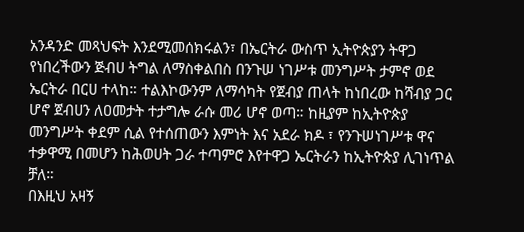አንዳንድ መጻህፍት እንደሚመሰክሩልን፣ በኤርትራ ውስጥ ኢትዮጵያን ትዋጋ የነበረችውን ጅብሀ ትግል ለማስቀልበስ በንጉሠ ነገሥቱ መንግሥት ታምኖ ወደ ኤርትራ በርሀ ተላከ። ተልእኮውንም ለማሳካት የጀብያ ጠላት ከነበረው ከሻብያ ጋር ሆኖ ጀብሀን ለዐመታት ተታግሎ ራሱ መሪ ሆኖ ወጣ። ከዚያም ከኢትዮጵያ መንግሥት ቀደም ሲል የተሰጠውን እምነት እና አደራ ክዶ ፣ የንጉሠነገሥቱ ዋና ተቃዋሚ በመሆን ከሕወሀት ጋራ ተጣምሮ እየተዋጋ ኤርትራን ከኢትዮጵያ ሊገነጥል ቻለ።
በእዚህ አዛኝ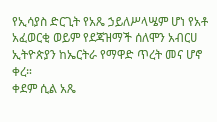የኢሳያስ ድርጊት የአጼ ኃይለሥላሤም ሆነ የአቶ አፈወርቂ ወይም የደጃዝማች ሰለሞን አብርሀ ኢትዮጵያን ከኤርትራ የማዋድ ጥረት መና ሆኖ ቀረ።
ቀደም ሲል አጼ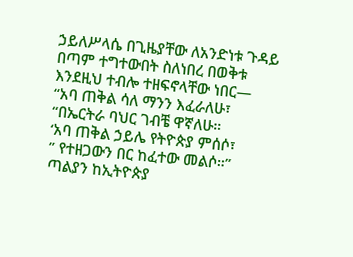ኃይለሥላሴ በጊዜያቸው ለአንድነቱ ጉዳይ በጣም ተግተውበት ስለነበረ በወቅቱ እንደዚህ ተብሎ ተዘፍኖላቸው ነበር—
“አባ ጠቅል ሳለ ማንን እፈራለሁ፣
“በኤርትራ ባህር ገብቼ ዋኛለሁ።
‘አባ ጠቅል ኃይሌ የትዮጵያ ምሰሶ፣
” የተዘጋውን በር ከፈተው መልሶ።”
ጣልያን ከኢትዮጵያ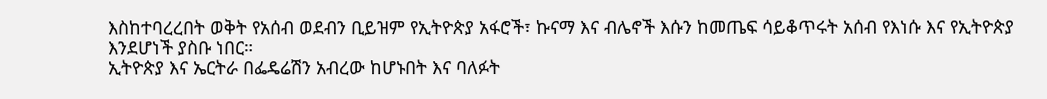እስከተባረረበት ወቅት የአሰብ ወደብን ቢይዝም የኢትዮጵያ አፋሮች፣ ኩናማ እና ብሌኖች እሱን ከመጤፍ ሳይቆጥሩት አሰብ የእነሱ እና የኢትዮጵያ እንደሆነች ያስቡ ነበር።
ኢትዮጵያ እና ኤርትራ በፌዴሬሽን አብረው ከሆኑበት እና ባለፉት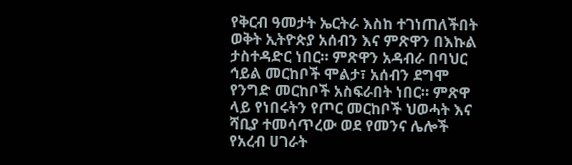የቅርብ ዓመታት ኤርትራ እስከ ተገነጠለችበት ወቅት ኢትዮጵያ አሰብን እና ምጽዋን በእኩል ታስተዳድር ነበር። ምጽዋን አዳብራ በባህር ኅይል መርከቦች ሞልታ፣ አሰብን ደግሞ የንግድ መርከቦች አስፍራበት ነበር። ምጽዋ ላይ የነበሩትን የጦር መርከቦች ህወሓት እና ሻቢያ ተመሳጥረው ወደ የመንና ሌሎች የአረብ ሀገራት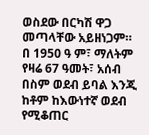ወስደው በርካሽ ዋጋ መጣላቸው አይዘነጋም።
በ 1950 ዓ ም፣ ማለትም የዛሬ 67 ዓመት፣ አሰብ በስም ወደብ ይባል እንጂ ከቶም ከእውነተኛ ወደብ የሚቆጠር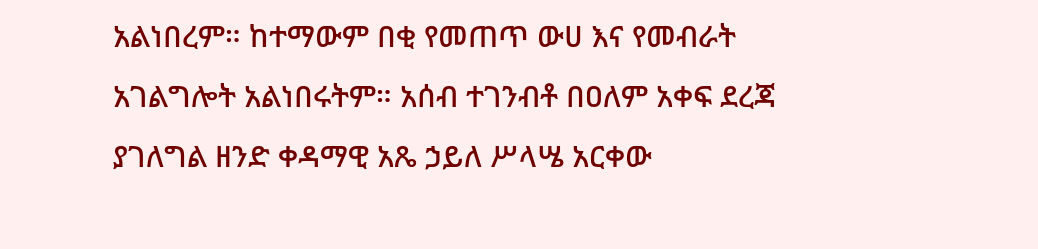አልነበረም። ከተማውም በቂ የመጠጥ ውሀ እና የመብራት አገልግሎት አልነበሩትም። አሰብ ተገንብቶ በዐለም አቀፍ ደረጃ ያገለግል ዘንድ ቀዳማዊ አጼ ኃይለ ሥላሤ አርቀው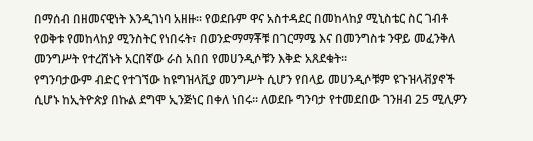በማሰብ በዘመናዊነት እንዲገነባ አዘዙ። የወደቡም ዋና አስተዳደር በመከላከያ ሚኒስቴር ስር ገብቶ የወቅቱ የመከላከያ ሚንስትር የነበሩት፣ በወንድማማቾቹ በገርማሜ እና በመንግስቱ ንዋይ መፈንቅለ መንግሥት የተረሸኑት አርበኛው ራስ አበበ የመሀንዲሶቹን እቅድ አጸደቁት።
የግንባታውም ብድር የተገኘው ከዩግዝላቪያ መንግሥት ሲሆን የበላይ መሀንዲሶቹም ዩጉዝላቭያኖች ሲሆኑ ከኢትዮጵያ በኩል ደግሞ ኢንጅነር በቀለ ነበሩ። ለወደቡ ግንባታ የተመደበው ገንዘብ 25 ሚሊዎን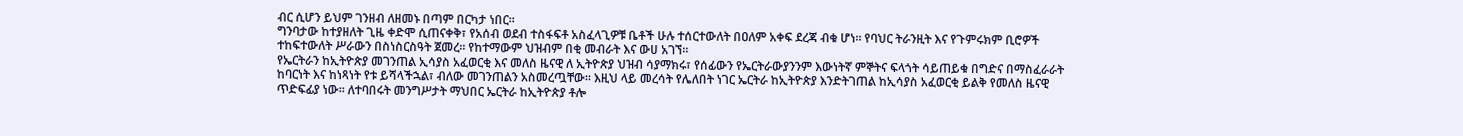ብር ሲሆን ይህም ገንዘብ ለዘመኑ በጣም በርካታ ነበር።
ግንባታው ከተያዘለት ጊዜ ቀድሞ ሲጠናቀቅ፣ የአሰብ ወደብ ተስፋፍቶ አስፈላጊዎቹ ቤቶች ሁሉ ተሰርተውለት በዐለም አቀፍ ደረጃ ብቁ ሆነ። የባህር ትራንዚት እና የጉምሩክም ቢሮዎች ተከፍተውለት ሥራውን በስነስርስዓት ጀመረ። የከተማውም ህዝብም በቂ መብራት እና ውሀ አገኘ።
የኤርትራን ከኢትዮጵያ መገንጠል ኢሳያስ አፈወርቂ እና መለስ ዜናዊ ለ ኢትዮጵያ ህዝብ ሳያማክሩ፣ የሰፊውን የኤርትራውያንንም እውነትኛ ምኞትና ፍላጎት ሳይጠይቁ በግድና በማስፈራራት ከባርነት እና ከነጻነት የቱ ይሻላችኋል፣ ብለው መገንጠልን አስመረጧቸው። እዚህ ላይ መረሳት የሌለበት ነገር ኤርትራ ከኢትዮጵያ እንድትገጠል ከኢሳያስ አፈወርቂ ይልቅ የመለስ ዜናዊ ጥድፍፊያ ነው። ለተባበሩት መንግሥታት ማህበር ኤርትራ ከኢትዮጵያ ቶሎ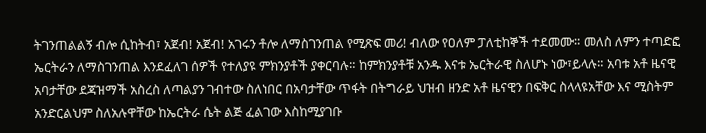ትገንጠልልኝ ብሎ ሲከትብ፣ አጀብ! አጀብ! አገሩን ቶሎ ለማስገንጠል የሚጽፍ መሪ! ብለው የዐለም ፓለቲከኞች ተደመሙ። መለስ ለምን ተጣድፎ ኤርትራን ለማስገንጠል እንደፈለገ ሰዎች የተለያዩ ምክንያቶች ያቀርባሉ። ከምክንያቶቹ አንዱ እናቱ ኤርትራዊ ስለሆኑ ነው፣ይላሉ። አባቱ አቶ ዜናዊ አባታቸው ደጃዝማች አስረስ ለጣልያን ገብተው ስለነበር በአባታቸው ጥፋት በትግራይ ህዝብ ዘንድ አቶ ዜናዊን በፍቅር ስላላዩአቸው እና ሚስትም አንድርልህም ስለአሉዋቸው ከኤርትራ ሴት ልጅ ፈልገው እስከሚያገቡ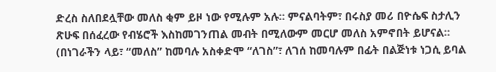ድረስ ስለበደሏቸው መለስ ቂም ይዞ ነው የሚሉም አሉ። ምናልባትም፣ በሩስያ መሪ በዮሴፍ ስታሊን ጽሁፍ በሰፈረው የብሄሮች እስከመገንጠል መብት በሚለውም መርሆ መለስ አምኖበት ይሆናል። (በነገራችን ላይ፣ “መለስ” ከመባሉ አስቀድሞ “ለገስ”፣ ለገሰ ከመባሉም በፊት በልጅነቱ ነጋሲ ይባል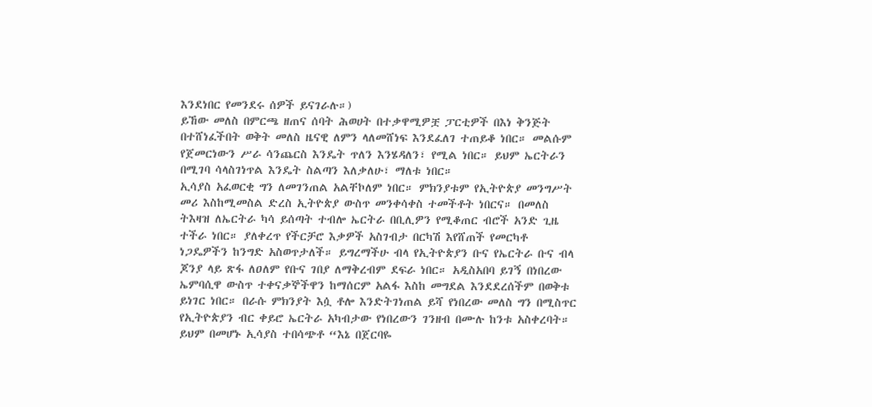እንደነበር የመንደሩ ሰዎች ይናገራሉ።)
ይኸው መለስ በምርጫ ዘጠና ሰባት ሕወሀት በተቃዋሚዎቿ ፓርቲዎች በእነ ቅንጅት በተሸነፈችበት ወቅት መለስ ዜናዊ ለምን ላለመሸነፍ እንደፈለገ ተጠይቆ ነበር። መልሱም የጀመርነውን ሥራ ሳንጨርስ እንዴት ጥለን እንሄዳለን፣ የሚል ነበር። ይህም ኤርትራን በሚገባ ሳላስገነጥል እንዴት ስልጣን እለቃለሁ፣ ማለቱ ነበር።
ኢሳያስ አፈወርቂ ግን ለመገንጠል አልቸኮለም ነበር። ምክንያቱም የኢትዮጵያ መንግሥት መሪ እስከሚመስል ድረስ ኢትዮጵያ ውስጥ መንቀሳቀስ ተመችቶት ነበርና። በመለስ ትእዛዝ ለኤርትራ ካሳ ይሰጣት ተብሎ ኤርትራ በቢሊዎን የሚቆጠር ብሮች አንድ ጊዜ ተችራ ነበር። ያለቀረጥ የችርቻሮ እቃዎች አስገብታ በርካሽ እየሸጠች የመርካቶ ነጋዴዎችን ከንግድ አስወጥታለች። ይግረማችሁ ብላ የኢትዮጵያን ቡና የኤርትራ ቡና ብላ ጆንያ ላይ ጽፋ ለዐለም የቡና ገበያ ለማቅረብም ደፍራ ነበር። አዲስአበባ ይገኝ በነበረው ኤምባሲዋ ውስጥ ተቀናቃኞችዋን ከማሰርም አልፋ እስከ መግደል እንደደረሰችም በወቅቱ ይነገር ነበር። በራሱ ምክንያት እሷ ቶሎ እንድትገነጠል ይሻ የነበረው መለስ ግን በሚስጥር የኢትዮጵያን ብር ቀይሮ ኤርትራ አካብታው የነበረውን ገንዘብ በሙሉ ከንቱ አስቀረባት። ይህም በመሆኑ ኢሳያስ ተበሳጭቶ “እኔ በጀርባዬ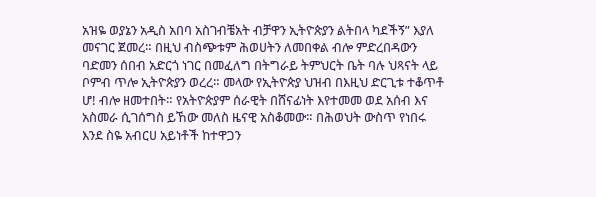አዝዬ ወያኔን አዲስ አበባ አስገብቼአት ብቻዋን ኢትዮጵያን ልትበላ ካደችኝ” እያለ መናገር ጀመረ። በዚህ ብስጭቱም ሕወሀትን ለመበቀል ብሎ ምድረበዳውን ባድመን ሰበብ አድርጎ ነገር በመፈለግ በትግራይ ትምህርት ቤት ባሉ ህጻናት ላይ ቦምብ ጥሎ ኢትዮጵያን ወረረ። መላው የኢትዮጵያ ህዝብ በእዚህ ድርጊቱ ተቆጥቶ ሆ! ብሎ ዘመተበት። የአትዮጵያም ሰራዊት በሸናፊነት እየተመመ ወደ አሰብ እና አስመራ ሲገሰግስ ይኸው መለስ ዜናዊ አስቆመው። በሕወህት ውስጥ የነበሩ እንደ ስዬ አብርሀ አይነቶች ከተዋጋን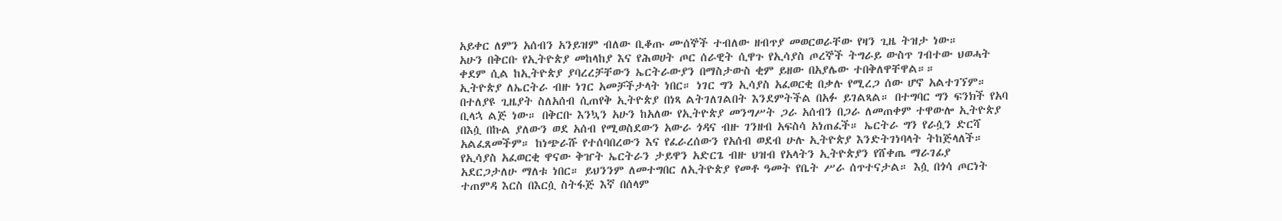አይቀር ለምን አሰብን አንይዝም ብለው ቢቆጡ ሙሰኞች ተብለው ዘብጥያ መወርወራቸው የዛን ጊዜ ትዝታ ነው።
አሁን በቅርቡ የኢትዮጵያ መከላከያ እና የሕወሀት ጦር ሰራዊት ሲዋጉ የኢሳያስ ጦረኞች ትግራይ ውስጥ ገብተው ህወሓት ቀደም ሲል ከኢትዮጵያ ያባረረቻቸውን ኤርትራውያን በማስታውስ ቂም ይዘው በአያሌው ተበቅለዋቸዋል።።
ኢትዮጵያ ለኤርትራ ብዙ ነገር አመቻችታላት ነበር። ነገር ግን ኢሳያስ አፈወርቂ በቃሉ የሚረጋ ሰው ሆኖ አልተገኘም። በተለያዩ ጊዜያት ስለአሰብ ሲጠየቅ ኢትዮጵያ በነጻ ልትገለገልበት እንደምትችል በአፉ ይገልጻል። በተግባር ግን ፍንክች የአባ ቢላኋ ልጅ ነው። በቅርቡ እንኳን አሁን ከአለው የኢትዮጵያ መንግሥት ጋራ አሰብን በጋራ ለመጠቀም ተዋውሎ ኢትዮጵያ በእሷ በኩል ያለውን ወደ አሰብ የሚወስደውን አውራ ጎዳና ብዙ ገንዘብ አፍስሳ አነጠፈች። ኤርትራ ግን የራሷን ድርሻ አልፈጸመችም። ከነጭራሹ የተሰባበረውን እና የፈራረሰውን የአሰብ ወደብ ሁሉ ኢትዮጵያ እንድትገነባላት ትከጅላለች።
የኢሳያስ አፈወርቂ ዋናው ቅዠት ኤርትራን ታይዋን አድርጌ ብዙ ህዝብ የአላትን ኢትዮጵያን የሸቀጤ ማራገፊያ አደርጋታለሁ ማለቱ ነበር። ይህንንም ለመተግበር ለኢትዮጵያ የመቶ ዓመት የቤት ሥራ ሰጥተናታል። እሷ በጎሳ ጦርነት ተጠምዳ እርስ በእርሷ ስትፋጅ እኛ በሰላም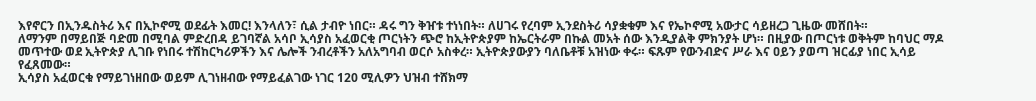እየኖርን በኢንዱስትሪ እና በኢኮኖሚ ወደፊት እመር! እንላለን፣ ሲል ታብዮ ነበር። ዳሩ ግን ቅዠቱ ተነነበት። ለሀገሩ የረባም ኢንደስትሪ ሳያቋቁም እና የኤኮኖሚ አውታር ሳይዘረጋ ጊዜው መሸበት።
ለማንም በማይበጅ ባድመ በሚባል ምድረበዳ ይገባኛል አሳቦ ኢሳያስ አፈወርቂ ጦርነትን ጭሮ ከኢትዮጵያም ከኤርትራም በኩል መአት ሰው እንዲያልቅ ምክንያት ሆነ። በዚያው በጦርነቱ ወቅትም ከባህር ማዶ መጥተው ወደ ኢትዮጵያ ሊገቡ የነበሩ ተሽከርካሪዎችን እና ሌሎች ንብረቶችን አለአግባብ ወርሶ አስቀረ። ኢትዮጵያውያን ባለቤቶቹ አዝነው ቀሩ። ፍጹም የውንብድና ሥራ እና ዐይን ያወጣ ዝርፊያ ነበር ኢሳይ የፈጸመው።
ኢሳያስ አፈወርቁ የማይገነዘበው ወይም ሊገነዘብው የማይፈልገው ነገር 120 ሚሊዎን ህዝብ ተሸክማ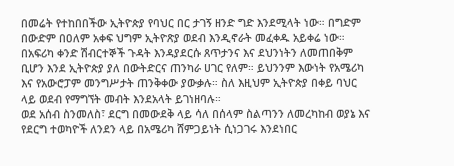በመሬት የተከበበችው ኢትዮጵያ የባህር በር ታገኝ ዘንድ ግድ እንደሚላት ነው። በግድም በውድም በዐለም አቀፍ ህግም ኢትዮጽያ ወደብ እንዲኖራት መፈቀዱ አይቀሬ ነው።
በአፍሪካ ቀንድ ሽብርተኞች ጉዳት እንዳያደርሱ ጸጥታንና እና ደህንነትን ለመጠበቅም ቢሆን እንደ ኢትዮጵያ ያለ በውትድርና ጠንካራ ሀገር የለም። ይህንንም እውነት የአሜሪካ እና የአውሮፓም መንግሥታት ጠንቅቀው ያውቃሉ። ስለ እዚህም ኢትዮጵያ በቀይ ባህር ላይ ወደብ የማግኘት መብት እንደአላት ይገነዘባሉ።
ወደ አሰብ ስንመለስ፣ ደርግ በመውደቅ ላይ ሳለ በሰላም ስልጣንን ለመረካከብ ወያኔ እና የደርግ ተወካዮች ለንደን ላይ በአሜሪካ ሸምጋይነት ሲነጋገሩ እንደነበር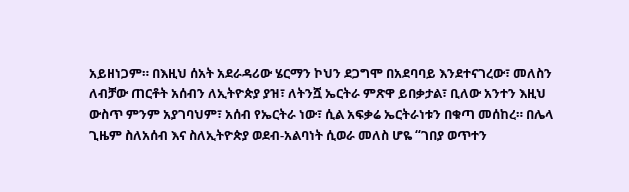አይዘነጋም። በእዚህ ሰአት አደራዳሪው ሄርማን ኮህን ደጋግሞ በአደባባይ እንደተናገረው፣ መለስን ለብቻው ጠርቶት አሰብን ለኢትዮጵያ ያዝ፣ ለትንሿ ኤርትራ ምጽዋ ይበቃታል፣ ቢለው አንተን እዚህ ውስጥ ምንም አያገባህም፣ አሰብ የኤርትራ ነው፣ ሲል አፍቃሬ ኤርትራነቱን በቁጣ መሰከረ። በሌላ ጊዜም ስለአሰብ እና ስለኢትዮጵያ ወደብ-አልባነት ሲወራ መለስ ሆዬ “ገበያ ወጥተን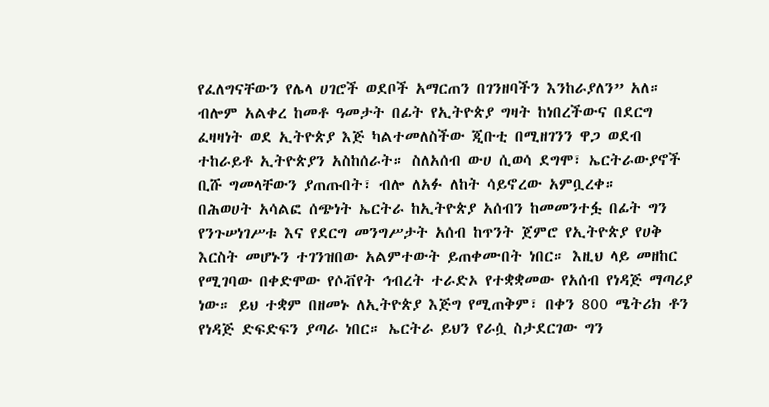የፈለግናቸውን የሌላ ሀገሮች ወደቦች አማርጠን በገንዘባችን እንከራያለን” አለ። ብሎም አልቀረ ከመቶ ዓመታት በፊት የኢትዮጵያ ግዛት ከነበረችውና በደርግ ፈዛዛነት ወደ ኢትዮጵያ እጅ ካልተመለስችው ጂቡቲ በሚዘገንን ዋጋ ወደብ ተከራይቶ ኢትዮጵያን አስከሰራት። ስለአሰብ ውሀ ሲወሳ ደግሞ፣ ኤርትራውያኖች ቢሹ ግመላቸውን ያጠጡበት፣ ብሎ ለአፉ ለከት ሳይኖረው አምቧረቀ።
በሕወሀት አሳልፎ ሰጭነት ኤርትራ ከኢትዮጵያ አሰብን ከመመንተፏ በፊት ግን የንጉሠነገሥቱ እና የደርግ መንግሥታት አሰብ ከጥንት ጀምሮ የኢትዮጵያ የሀቅ እርስት መሆኑን ተገንዝበው አልምተውት ይጠቀሙበት ነበር። እዚህ ላይ መዘከር የሚገባው በቀድሞው የሶቭየት ኅብረት ተራድኦ የተቋቋመው የአሰብ የነዳጅ ማጣሪያ ነው። ይህ ተቋም በዘመኑ ለኢትዮጵያ እጅግ የሚጠቅም፣ በቀን 800 ሜትሪክ ቶን የነዳጅ ድፍድፍን ያጣራ ነበር። ኤርትራ ይህን የራሷ ስታደርገው ግን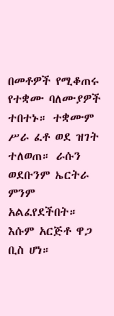በመቶዎች የሚቆጠሩ የተቋሙ ባለሙያዎች ተበተኑ። ተቋሙም ሥራ ፈቶ ወደ ዝገት ተለወጠ። ራሱን ወደቡንም ኤርትራ ምንም አልፈየደችበት። እሱም አርጅቶ ዋጋ ቢስ ሆነ።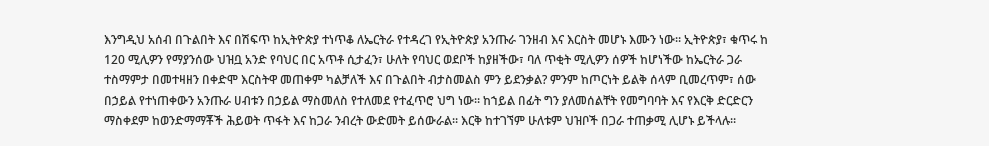እንግዲህ አሰብ በጉልበት እና በሽፍጥ ከኢትዮጵያ ተነጥቆ ለኤርትራ የተዳረገ የኢትዮጵያ አንጡራ ገንዘብ እና እርስት መሆኑ እሙን ነው። ኢትዮጵያ፣ ቁጥሩ ከ 120 ሚሊዎን የማያንሰው ህዝቧ አንድ የባህር በር አጥቶ ሲታፈን፣ ሁለት የባህር ወደቦች ከያዘችው፣ ባለ ጥቂት ሚሊዎን ሰዎች ከሆነችው ከኤርትራ ጋራ ተስማምታ በመተዛዘን በቀድሞ እርስትዋ መጠቀም ካልቻለች እና በጉልበት ብታስመልስ ምን ይደንቃል? ምንም ከጦርነት ይልቅ ሰላም ቢመረጥም፣ ሰው በኃይል የተነጠቀውን አንጡራ ሀብቱን በኃይል ማስመለስ የተለመደ የተፈጥሮ ህግ ነው። ከኀይል በፊት ግን ያለመሰልቸት የመግባባት እና የእርቅ ድርድርን ማስቀደም ከወንድማማቾች ሕይወት ጥፋት እና ከጋራ ንብረት ውድመት ይሰውራል። እርቅ ከተገኘም ሁለቱም ህዝቦች በጋራ ተጠቃሚ ሊሆኑ ይችላሉ።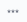***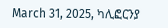March 31, 2025, ካሊፎርንያ